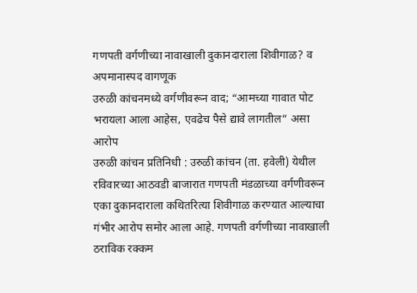गणपती वर्गणीच्या नावाखाली दुकानदाराला शिवीगाळ? व अपमानास्पद वागणूक
उरुळी कांचनमध्ये वर्गणीवरून वाद; “आमच्या गावात पोट भरायला आला आहेस, एवढेच पैसे द्यावे लागतील” असा आरोप
उरुळी कांचन प्रतिनिधी : उरुळी कांचन (ता. हवेली) येथील रविवारच्या आठवडी बाजारात गणपती मंडळाच्या वर्गणीवरून एका दुकानदाराला कथितरित्या शिवीगाळ करण्यात आल्याचा गंभीर आरोप समोर आला आहे. गणपती वर्गणीच्या नावाखाली ठराविक रक्कम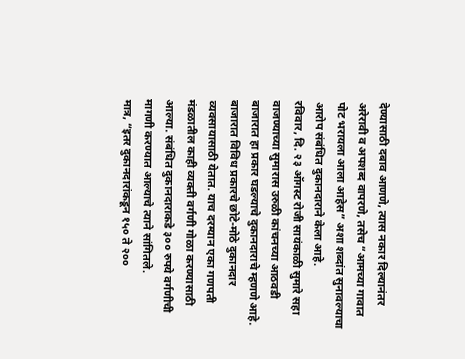देण्यासाठी दबाव आणणे, त्यास नकार दिल्यानंतर अरेरावी व अपशब्द वापरणे, तसेच “आमच्या गावात पोट भरायला आला आहेस” अशा शब्दांत सुनावल्याचा आरोप संबंधित दुकानदाराने केला आहे.
रविवार, दि. २३ ऑगस्ट रोजी सायंकाळी सुमारे सहा वाजण्याच्या सुमारास उरुळी कांचनच्या आठवडी बाजारात हा प्रकार घडल्याचे दुकानदाराचे म्हणणे आहे. बाजारात विविध प्रकारचे छोटे-मोठे दुकानदार व्यवसायासाठी येतात. याच दरम्यान एका गणपती मंडळातील काही व्यक्ती वर्गणी गोळा करण्यासाठी आल्या. संबंधित दुकानदाराकडे ३०० रुपये वर्गणीची मागणी करण्यात आल्याचे त्याने सांगितले.
मात्र, “इतर दुकानदारांकडून १५० ते २००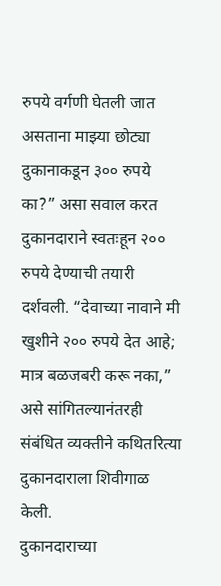रुपये वर्गणी घेतली जात असताना माझ्या छोट्या दुकानाकडून ३०० रुपये का?” असा सवाल करत दुकानदाराने स्वतःहून २०० रुपये देण्याची तयारी दर्शवली. “देवाच्या नावाने मी खुशीने २०० रुपये देत आहे; मात्र बळजबरी करू नका,” असे सांगितल्यानंतरही संबंधित व्यक्तीने कथितरित्या दुकानदाराला शिवीगाळ केली.
दुकानदाराच्या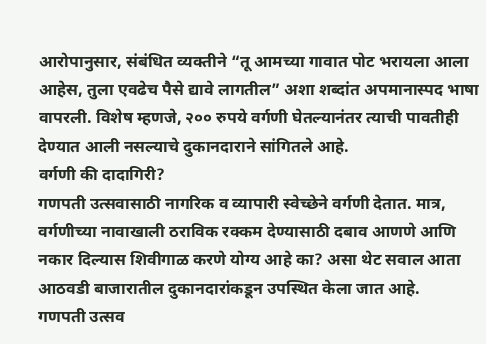आरोपानुसार, संबंधित व्यक्तीने “तू आमच्या गावात पोट भरायला आला आहेस, तुला एवढेच पैसे द्यावे लागतील” अशा शब्दांत अपमानास्पद भाषा वापरली. विशेष म्हणजे, २०० रुपये वर्गणी घेतल्यानंतर त्याची पावतीही देण्यात आली नसल्याचे दुकानदाराने सांगितले आहे.
वर्गणी की दादागिरी?
गणपती उत्सवासाठी नागरिक व व्यापारी स्वेच्छेने वर्गणी देतात. मात्र, वर्गणीच्या नावाखाली ठराविक रक्कम देण्यासाठी दबाव आणणे आणि नकार दिल्यास शिवीगाळ करणे योग्य आहे का? असा थेट सवाल आता आठवडी बाजारातील दुकानदारांकडून उपस्थित केला जात आहे.
गणपती उत्सव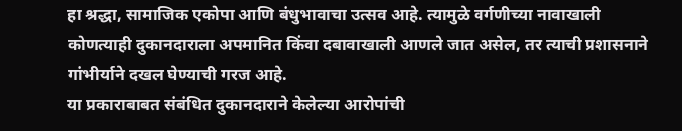हा श्रद्धा, सामाजिक एकोपा आणि बंधुभावाचा उत्सव आहे. त्यामुळे वर्गणीच्या नावाखाली कोणत्याही दुकानदाराला अपमानित किंवा दबावाखाली आणले जात असेल, तर त्याची प्रशासनाने गांभीर्याने दखल घेण्याची गरज आहे.
या प्रकाराबाबत संबंधित दुकानदाराने केलेल्या आरोपांची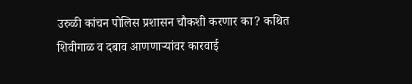उरुळी कांचन पोलिस प्रशासन चौकशी करणार का? कथित शिवीगाळ व दबाव आणणाऱ्यांवर कारवाई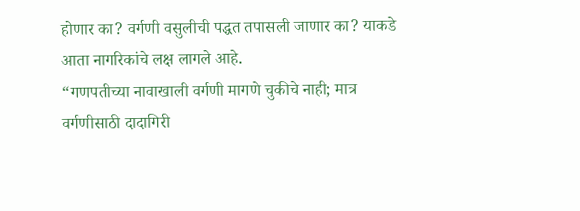होणार का? वर्गणी वसुलीची पद्धत तपासली जाणार का? याकडे आता नागरिकांचे लक्ष लागले आहे.
“गणपतीच्या नावाखाली वर्गणी मागणे चुकीचे नाही; मात्र वर्गणीसाठी दादागिरी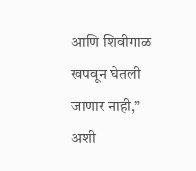आणि शिवीगाळ खपवून घेतली जाणार नाही,” अशी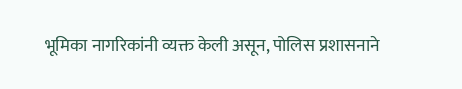भूमिका नागरिकांनी व्यक्त केली असून, पोलिस प्रशासनाने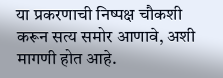या प्रकरणाची निष्पक्ष चौकशी करून सत्य समोर आणावे, अशी मागणी होत आहे.